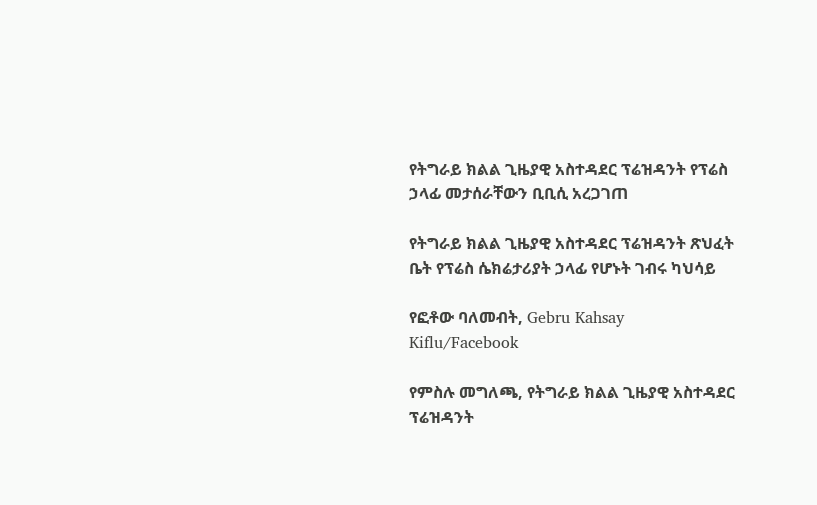የትግራይ ክልል ጊዜያዊ አስተዳደር ፕሬዝዳንት የፕሬስ ኃላፊ መታሰራቸውን ቢቢሲ አረጋገጠ

የትግራይ ክልል ጊዜያዊ አስተዳደር ፕሬዝዳንት ጽህፈት ቤት የፕሬስ ሴክሬታሪያት ኃላፊ የሆኑት ገብሩ ካህሳይ

የፎቶው ባለመብት, Gebru Kahsay Kiflu/Facebook

የምስሉ መግለጫ, የትግራይ ክልል ጊዜያዊ አስተዳደር ፕሬዝዳንት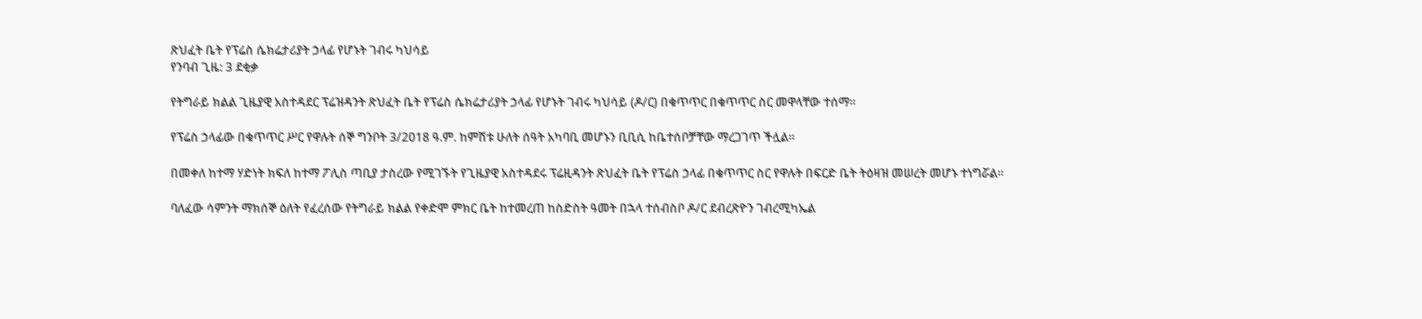ጽህፈት ቤት የፕሬስ ሴክሬታሪያት ኃላፊ የሆኑት ገብሩ ካህሳይ
የንባብ ጊዜ: 3 ደቂቃ

የትግራይ ክልል ጊዜያዊ አስተዳደር ፕሬዝዳንት ጽህፈት ቤት የፕሬስ ሴክሬታሪያት ኃላፊ የሆኑት ገብሩ ካህሳይ (ዶ/ር) በቁጥጥር በቁጥጥር ስር መዋላቸው ተሰማ።

የፕሬስ ኃላፊው በቁጥጥር ሥር የዋሉት ሰኞ ግንቦት 3/2018 ዓ.ም. ከምሽቱ ሁለት ሰዓት አካባቢ መሆኑን ቢቢሲ ከቤተሰቦቻቸው ማረጋገጥ ችሏል።

በመቀለ ከተማ ሃድነት ክፍለ ከተማ ፖሊስ ጣቢያ ታስረው የሚገኙት የጊዜያዊ አስተዳደሩ ፕሬዚዳንት ጽህፈት ቤት የፕሬስ ኃላፊ በቁጥጥር ስር የዋሉት በፍርድ ቤት ትዕዛዝ መሠረት መሆኑ ተነግሯል።

ባለፈው ሳምንት ማክሰኞ ዕለት የፈረሰው የትግራይ ክልል የቀድሞ ምክር ቤት ከተመረጠ ከስድስት ዓመት በኋላ ተሰብስቦ ዶ/ር ደብረጽዮን ገብረሚካኤል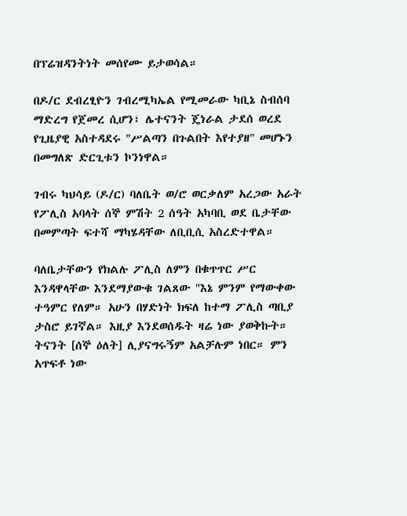በፕሬዝዳንትነት መሰየሙ ይታወሳል።

በዶ/ር ደብረፂዮን ገብረሚካኤል የሚመራው ካቢኔ ስብሰባ ማድረግ የጀመረ ሲሆን፣ ሌተናንት ጄነራል ታደሰ ወረደ የጊዜያዊ አስተዳደሩ "ሥልጣን በጉልበት እየተያዘ" መሆኑን በመግለጽ ድርጊቱን ኮንነዋል።

ገብሩ ካህሳይ (ዶ/ር) ባለቤት ወ/ሮ ወርቃለም አረጋው አራት የፖሊስ አባላት ሰኞ ምሽት 2 ሰዓት አካባቢ ወደ ቤታቸው በመምጣት ፍተሻ ማካሄዳቸው ለቢቢሲ አስረድተዋል።

ባለቤታቸውን የክልሉ ፖሊስ ለምን በቁጥጥር ሥር እንዳዋላቸው እንደማያውቁ ገልጸው "እኔ ምንም የማውቀው ተዓምር የለም። አሁን በሃድነት ክፍለ ከተማ ፖሊስ ጣቢያ ታስሮ ይገኛል። እዚያ እንደወሰዱት ዛሬ ነው ያወቅኩት። ትናንት [ሰኞ ዕለት] ሊያናግሩኝም አልቻሉም ነበር። ምን አጥፍቶ ነው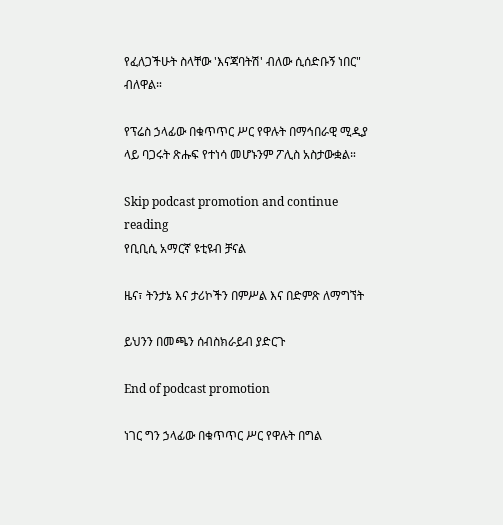የፈለጋችሁት ስላቸው 'እናጃባትሽ' ብለው ሲሰድቡኝ ነበር" ብለዋል።

የፕሬስ ኃላፊው በቁጥጥር ሥር የዋሉት በማኅበራዊ ሚዲያ ላይ ባጋሩት ጽሑፍ የተነሳ መሆኑንም ፖሊስ አስታውቋል።

Skip podcast promotion and continue reading
የቢቢሲ አማርኛ ዩቲዩብ ቻናል

ዜና፣ ትንታኔ እና ታሪኮችን በምሥል እና በድምጽ ለማግኘት

ይህንን በመጫን ሰብስክራይብ ያድርጉ

End of podcast promotion

ነገር ግን ኃላፊው በቁጥጥር ሥር የዋሉት በግል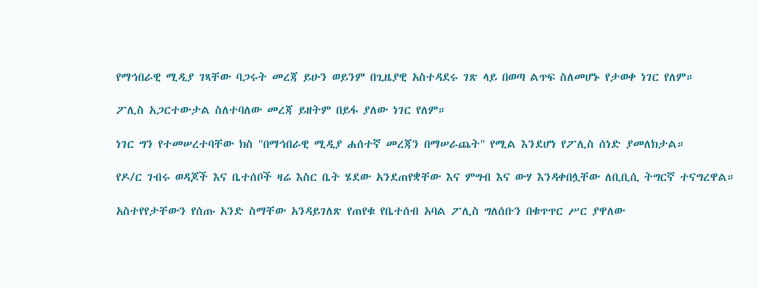የማኅበራዊ ሚዲያ ገጻቸው ባጋሩት መረጃ ይሁን ወይንም በጊዜያዊ አስተዳደሩ ገጽ ላይ በወጣ ልጥፍ ስለመሆኑ የታወቀ ነገር የለም።

ፖሊስ አጋርተውታል ስለተባለው መረጃ ይዘትም በይፋ ያለው ነገር የለም።

ነገር ግን የተመሠረተባቸው ክስ "በማኅበራዊ ሚዲያ ሐሰተኛ መረጃን በማሠራጨት" የሚል እንደሆነ የፖሊስ ሰነድ ያመለክታል።

የዶ/ር ገብሩ ወዳጆች እና ቤተሰቦች ዛሬ እስር ቤት ሄደው አንደጠየቋቸው እና ምግብ እና ውሃ እንዳቀበሏቸው ለቢቢሲ ትግርኛ ተናግረዋል።

አስተየየታቸውን የሰጡ አንድ ስማቸው አንዳይገለጽ የጠየቁ የቤተሰብ አባል ፖሊስ ግለሰቡን በቁጥጥር ሥር ያዋለው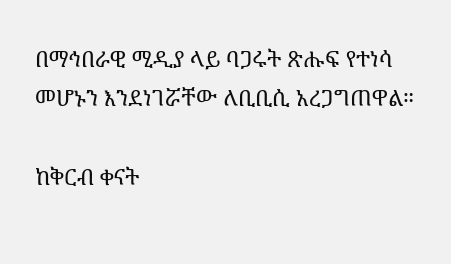በማኅበራዊ ሚዲያ ላይ ባጋሩት ጽሑፍ የተነሳ መሆኑን እንደነገሯቸው ለቢቢሲ አረጋግጠዋል።

ከቅርብ ቀናት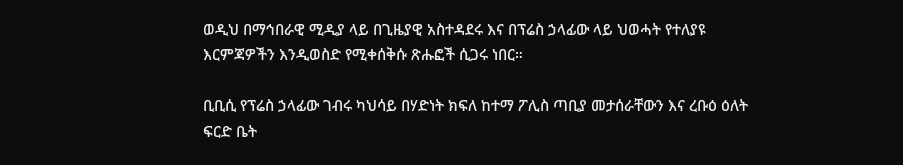ወዲህ በማኅበራዊ ሚዲያ ላይ በጊዜያዊ አስተዳደሩ እና በፕሬስ ኃላፊው ላይ ህወሓት የተለያዩ እርምጃዎችን እንዲወስድ የሚቀሰቅሱ ጽሑፎች ሲጋሩ ነበር።

ቢቢሲ የፕሬስ ኃላፊው ገብሩ ካህሳይ በሃድነት ክፍለ ከተማ ፖሊስ ጣቢያ መታሰራቸውን እና ረቡዕ ዕለት ፍርድ ቤት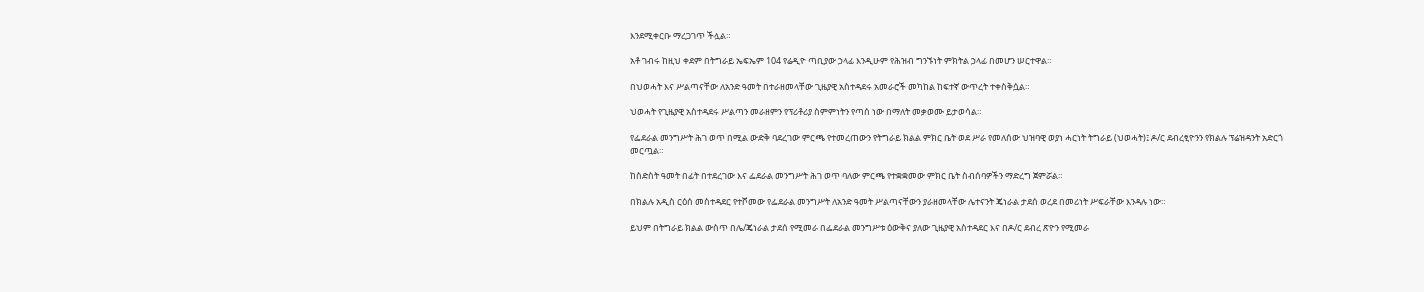እንደሚቀርቡ ማረጋገጥ ችሏል።

አቶ ገብሩ ከዚህ ቀደም በትግራይ ኤፍኤም 104 የሬዲዮ ጣቢያው ኃላፊ እንዲሁም የሕዝብ ግንኙነት ምክትል ኃላፊ በመሆን ሠርተዋል።

በህወሓት እና ሥልጣናቸው ለአንድ ዓመት በተራዘመላቸው ጊዜያዊ አስተዳደሩ አመራሮች መካከል ከፍተኛ ውጥረት ተቀስቅሷል።

ህወሓት የጊዜያዊ አስተዳደሩ ሥልጣን መራዘምን የፕሪቶሪያ ስምምነትን የጣሰ ነው በማለት መቃወሙ ይታወሳል።

የፌደራል መንግሥት ሕገ ወጥ በሚል ውድቅ ባደረገው ምርጫ የተመረጠውን የትግራይ ክልል ምክር ቤት ወደ ሥራ የመለሰው ህዝባዊ ወያነ ሓርነት ትግራይ (ህወሓት)፤ ዶ/ር ደብረፂዮንን የክልሉ ፕሬዝዳንት አድርጎ መርጧል።

ከስድስት ዓመት በፊት በተደረገው እና ፌደራል መንግሥት ሕገ ወጥ ባለው ምርጫ የተቋቋመው ምክር ቤት ስብሰባዎችን ማድረግ ጀምሯል።

በክልሉ አዲስ ርዕሰ መስተዳደር የተሾመው የፌደራል መንግሥት ለአንድ ዓመት ሥልጣናቸውን ያራዘመላቸው ሌተናንት ጄነራል ታደሰ ወረደ በመሪነት ሥፍራቸው እንዳሉ ነው።

ይህም በትግራይ ክልል ውስጥ በሌ/ጄነራል ታደሰ የሚመራ በፌደራል መንግሥቱ ዕውቅና ያለው ጊዜያዊ አስተዳደር እና በዶ/ር ደብረ ጽዮን የሚመራ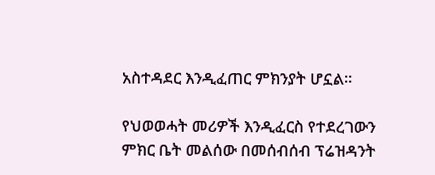አስተዳደር እንዲፈጠር ምክንያት ሆኗል።

የህወወሓት መሪዎች እንዲፈርስ የተደረገውን ምክር ቤት መልሰው በመሰብሰብ ፕሬዝዳንት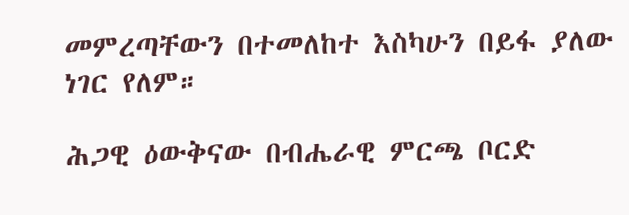መምረጣቸውን በተመለከተ እስካሁን በይፋ ያለው ነገር የለም።

ሕጋዊ ዕውቅናው በብሔራዊ ምርጫ ቦርድ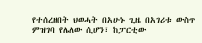የተሰረዘበት ህወሓት በአሁኑ ጊዜ በአገሪቱ ውስጥ ምዝገባ የሌለው ሲሆን፣ ከፓርቲው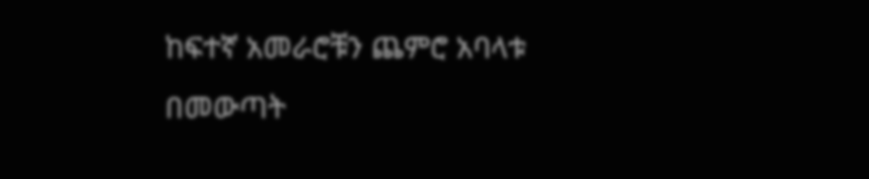ከፍተኛ አመራሮቹን ጨምሮ አባላቱ በመውጣት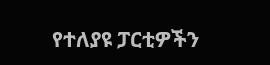የተለያዩ ፓርቲዎችን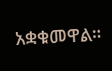አቋቁመዋል።